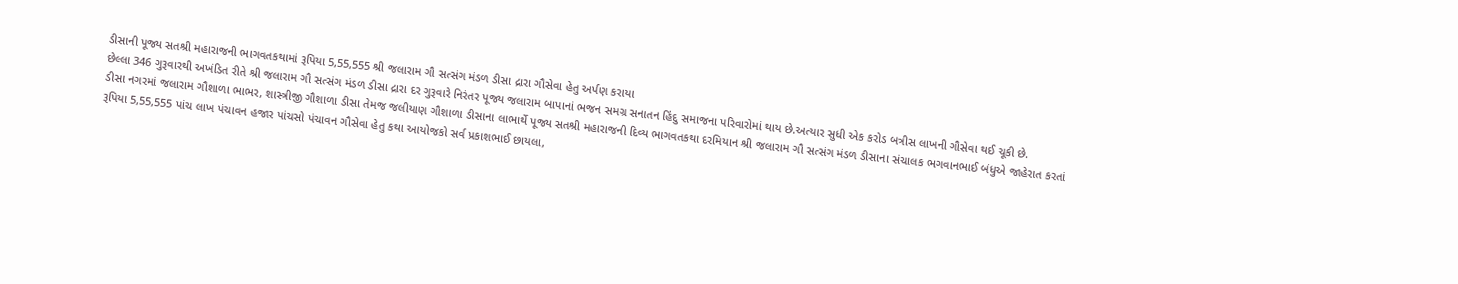ડીસાની પૂજ્ય સતશ્રી મહારાજની ભાગવતકથામાં રૂપિયા 5,55,555 શ્રી જલારામ ગૌ સત્સંગ મંડળ ડીસા દ્રારા ગૌસેવા હેતુ અર્પણ કરાયા
છેલ્લા 346 ગુરૂવારથી અખંડિત રીતે શ્રી જલારામ ગૌ સત્સંગ મંડળ ડીસા દ્રારા દર ગુરૂવારે નિરંતર પૂજ્ય જલારામ બાપાનાં ભજન સમગ્ર સનાતન હિંદુ સમાજના પરિવારોમાં થાય છે.અત્યાર સુધી એક કરોડ બત્રીસ લાખની ગૌસેવા થઈ ચૂકી છે.
ડીસા નગરમાં જલારામ ગૌશાળા ભાભર, શાસ્ત્રીજી ગૌશાળા ડીસા તેમજ જલીયાણ ગૌશાળા ડીસાના લાભાર્થે પૂજ્ય સતશ્રી મહારાજની દિવ્ય ભાગવતકથા દરમિયાન શ્રી જલારામ ગૌ સત્સંગ મંડળ ડીસાના સંચાલક ભગવાનભાઈ બંધુએ જાહેરાત કરતાં રૂપિયા 5,55,555 પાંચ લાખ પંચાવન હજાર પાંચસો પંચાવન ગૌસેવા હેતુ કથા આયોજકો સર્વ પ્રકાશભાઈ છાયલા,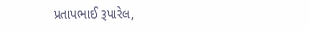પ્રતાપભાઈ રૂપારેલ,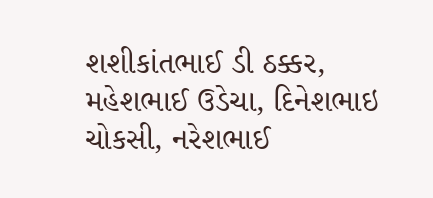શશીકાંતભાઈ ડી ઠક્કર, મહેશભાઈ ઉડેચા, દિનેશભાઇ ચોકસી, નરેશભાઈ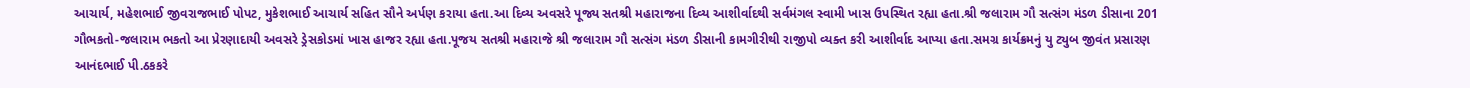આચાર્ય, મહેશભાઈ જીવરાજભાઈ પોપટ, મુકેશભાઈ આચાર્ય સહિત સૌને અર્પણ કરાયા હતા.આ દિવ્ય અવસરે પૂજ્ય સતશ્રી મહારાજના દિવ્ય આશીર્વાદથી સર્વમંગલ સ્વામી ખાસ ઉપસ્થિત રહ્યા હતા.શ્રી જલારામ ગૌ સત્સંગ મંડળ ડીસાના 201 ગૌભકતો-જલારામ ભકતો આ પ્રેરણાદાયી અવસરે ડ્રેસકોડમાં ખાસ હાજર રહ્યા હતા.પૂજય સતશ્રી મહારાજે શ્રી જલારામ ગૌ સત્સંગ મંડળ ડીસાની કામગીરીથી રાજીપો વ્યક્ત કરી આશીર્વાદ આપ્યા હતા.સમગ્ર કાર્યક્રમનું યુ ટ્યુબ જીવંત પ્રસારણ આનંદભાઈ પી.ઠકકરે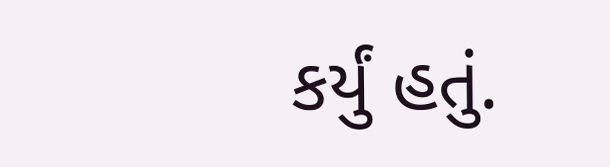કર્યું હતું.